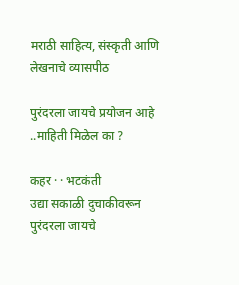मराठी साहित्य, संस्कृती आणि लेखनाचे व्यासपीठ

पुरंदरला जायचे प्रयोजन आहे ..माहिती मिळेल का ?

कहर · · भटकंती
उद्या सकाळी दुचाकीवरून पुरंदरला जायचे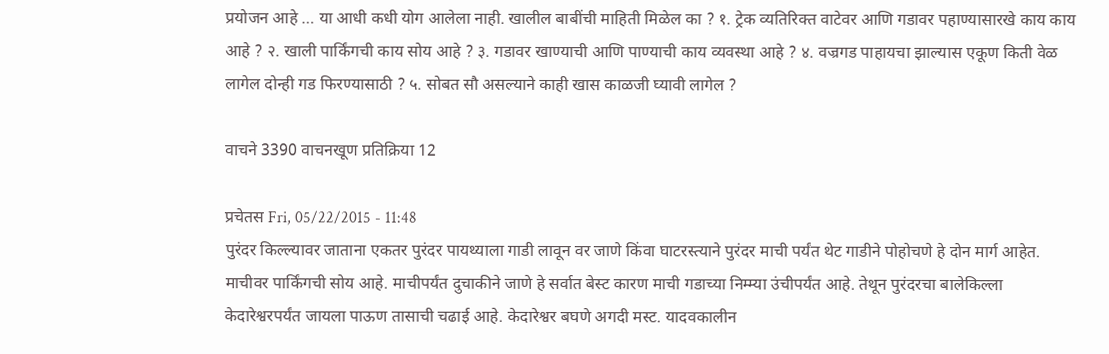प्रयोजन आहे … या आधी कधी योग आलेला नाही. खालील बाबींची माहिती मिळेल का ? १. ट्रेक व्यतिरिक्त वाटेवर आणि गडावर पहाण्यासारखे काय काय आहे ? २. खाली पार्किंगची काय सोय आहे ? ३. गडावर खाण्याची आणि पाण्याची काय व्यवस्था आहे ? ४. वज्रगड पाहायचा झाल्यास एकूण किती वेळ लागेल दोन्ही गड फिरण्यासाठी ? ५. सोबत सौ असल्याने काही खास काळजी घ्यावी लागेल ?

वाचने 3390 वाचनखूण प्रतिक्रिया 12

प्रचेतस Fri, 05/22/2015 - 11:48
पुरंदर किल्ल्यावर जाताना एकतर पुरंदर पायथ्याला गाडी लावून वर जाणे किंवा घाटरस्त्याने पुरंदर माची पर्यंत थेट गाडीने पोहोचणे हे दोन मार्ग आहेत. माचीवर पार्किंगची सोय आहे. माचीपर्यंत दुचाकीने जाणे हे सर्वात बेस्ट कारण माची गडाच्या निम्म्या उंचीपर्यंत आहे. तेथून पुरंदरचा बालेकिल्ला केदारेश्वरपर्यंत जायला पाऊण तासाची चढाई आहे. केदारेश्वर बघणे अगदी मस्ट. यादवकालीन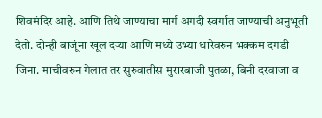शिवमंदिर आहे. आणि तिथे जाण्याचा मार्ग अगदी स्वर्गात जाण्याची अनुभूती देतो. दोन्ही बाजूंना खूल दर्‍या आणि मध्ये उभ्या धारेवरुन भक्कम दगडी जिना. माचीवरुन गेलात तर सुरुवातीस मुरारबाजी पुतळा, बिनी दरवाजा व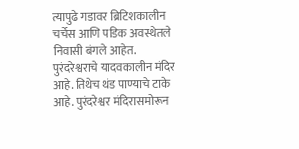त्यापुढे गडावर ब्रिटिशकालीन चर्चेस आणि पडिक अवस्थेतले निवासी बंगले आहेत. पुरंदरेश्वराचे यादवकालीन मंदिर आहे. तिथेच थंड पाण्याचे टाके आहे. पुरंदरेश्वर मंदिरासमोरून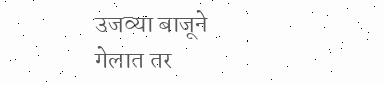उजव्या बाजूने गेलात तर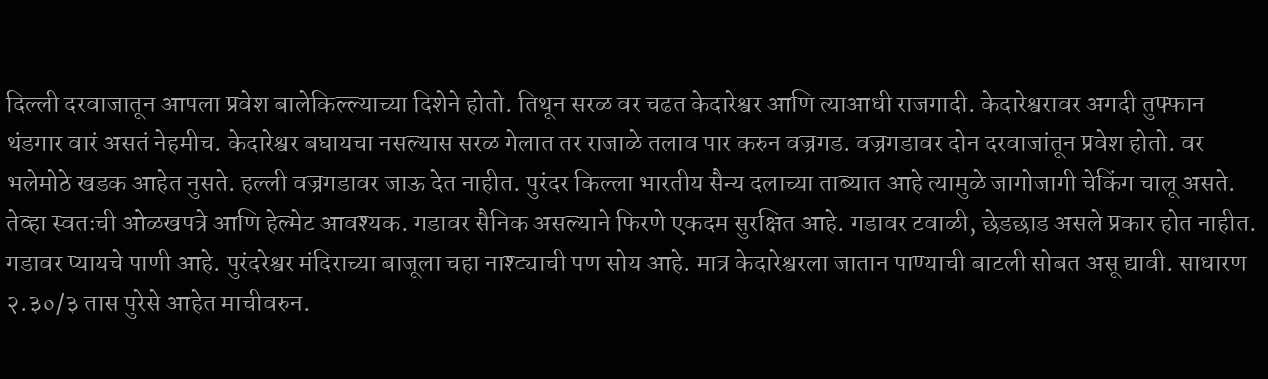दिल्ली दरवाजातून आपला प्रवेश बालेकिल्ल्याच्या दिशेने होतो. तिथून सरळ वर चढत केदारेश्वर आणि त्याआधी राजगादी. केदारेश्वरावर अगदी तुफ्फान थंडगार वारं असतं नेहमीच. केदारेश्वर बघायचा नसल्यास सरळ गेलात तर राजाळे तलाव पार करुन वज्रगड. वज्रगडावर दोन दरवाजांतून प्रवेश होतो. वर भलेमोठे खडक आहेत नुसते. हल्ली वज्रगडावर जाऊ देत नाहीत. पुरंदर किल्ला भारतीय सैन्य दलाच्या ताब्यात आहे त्यामुळे जागोजागी चेकिंग चालू असते. तेव्हा स्वतःची ओळखपत्रे आणि हेल्मेट आवश्यक. गडावर सैनिक असल्याने फिरणे एकदम सुरक्षित आहे. गडावर टवाळी, छेडछाड असले प्रकार होत नाहीत. गडावर प्यायचे पाणी आहे. पुरंदरेश्वर मंदिराच्या बाजूला चहा नाश्ट्याची पण सोय आहे. मात्र केदारेश्वरला जातान पाण्याची बाटली सोबत असू द्यावी. साधारण २.३०/३ तास पुरेसे आहेत माचीवरुन.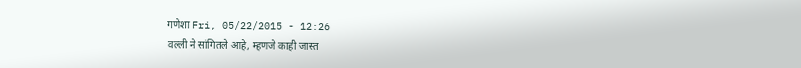गणेशा Fri, 05/22/2015 - 12:26
वल्ली ने सांगितले आहे, म्हणजे काही जास्त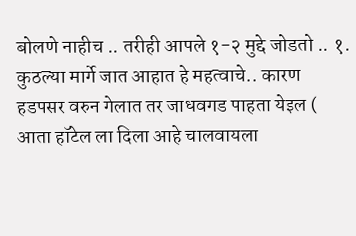बोलणे नाहीच .. तरीही आपले १-२ मुद्दे जोडतो .. १. कुठल्या मार्गे जात आहात हे महत्वाचे.. कारण हडपसर वरुन गेलात तर जाधवगड पाहता येइल ( आता हॉटेल ला दिला आहे चालवायला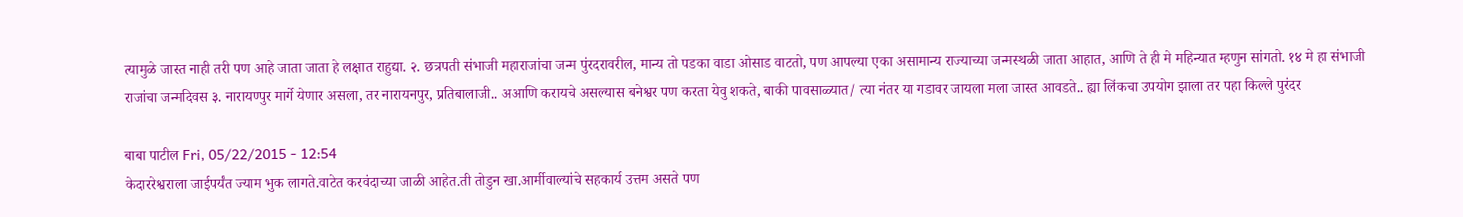त्यामुळे जास्त नाही तरी पण आहे जाता जाता हे लक्षात राहुद्या. २. छत्रपती संभाजी महाराजांचा जन्म पुंरदरावरील, मान्य तो पडका वाडा ओसाड वाटतो, पण आपल्या एका असामान्य राज्याच्या जन्मस्थळी जाता आहात, आणि ते ही मे महिन्यात म्हणुन सांगतो. १४ मे हा संभाजी राजांचा जन्मदिवस ३. नारायण्पुर मार्गे येणार असला, तर नारायनपुर, प्रतिबालाजी.. अआणि करायचे असल्यास बनेश्वर पण करता येवु शकते, बाकी पावसाळ्यात/ त्या नंतर या गडावर जायला मला जास्त आवडते.. ह्या लिंकचा उपयोग झाला तर पहा किल्ले पुरंदर

बाबा पाटील Fri, 05/22/2015 - 12:54
केदाररेश्वराला जाईपर्यंत ज्याम भुक लागते.वाटेत करवंदाच्या जाळी आहेत.ती तोडुन खा.आर्मीवाल्यांचे सहकार्य उत्तम असते पण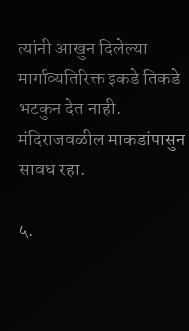त्यांनी आखुन दिलेल्या मार्गाव्यतिरिक्त इकडे तिकडे भटकुन देत नाही. मंदिराजवळील माकडांपासुन सावध रहा.

५.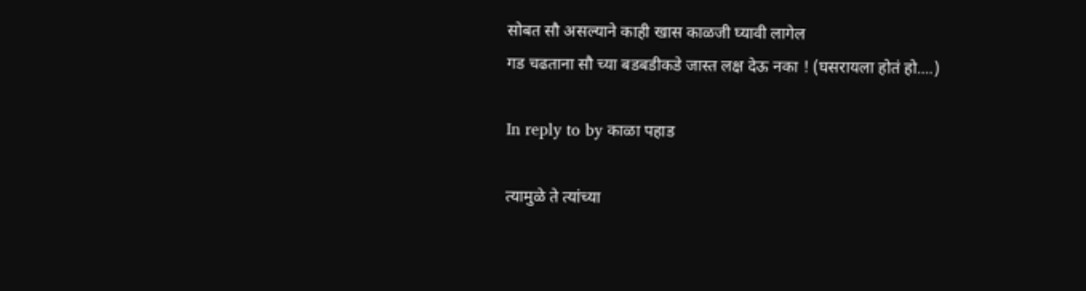सोबत सौ असल्याने काही खास काळजी घ्यावी लागेल
गड चढताना सौ च्या बडबडीकडे जास्त लक्ष देऊ नका ! (घसरायला होतं हो....)

In reply to by काळा पहाड

त्यामुळे ते त्यांच्या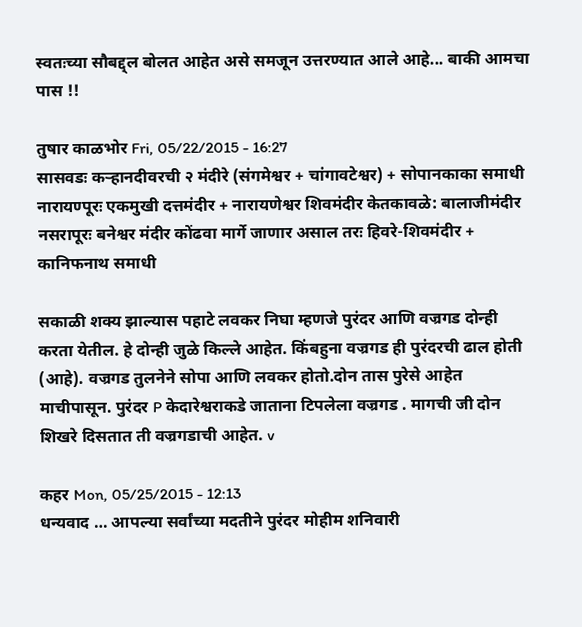स्वतःच्या सौबद्द्ल बोलत आहेत असे समजून उत्तरण्यात आले आहे... बाकी आमचा पास !!

तुषार काळभोर Fri, 05/22/2015 - 16:27
सासवडः कर्‍हानदीवरची २ मंदीरे (संगमेश्वर + चांगावटेश्वर) + सोपानकाका समाधी नारायण्पूरः एकमुखी दत्तमंदीर + नारायणेश्वर शिवमंदीर केतकावळे: बालाजीमंदीर नसरापूरः बनेश्वर मंदीर कोंढवा मार्गे जाणार असाल तरः हिवरे-शिवमंदीर + कानिफनाथ समाधी

सकाळी शक्य झाल्यास पहाटे लवकर निघा म्हणजे पुरंदर आणि वज्रगड दोन्ही करता येतील. हे दोन्ही जुळे किल्ले आहेत. किंबहुना वज्रगड ही पुरंदरची ढाल होती (आहे). वज्रगड तुलनेने सोपा आणि लवकर होतो.दोन तास पुरेसे आहेत माचीपासून. पुरंदर P केदारेश्वराकडे जाताना टिपलेला वज्रगड . मागची जी दोन शिखरे दिसतात ती वज्रगडाची आहेत. v

कहर Mon, 05/25/2015 - 12:13
धन्यवाद … आपल्या सर्वांच्या मदतीने पुरंदर मोहीम शनिवारी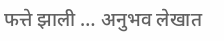फत्ते झाली … अनुभव लेखात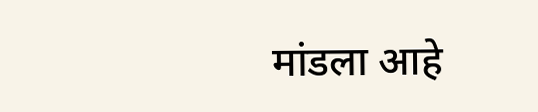मांडला आहे